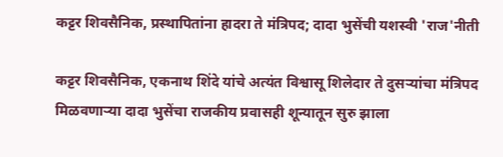कट्टर शिवसैनिक, प्रस्थापितांना हादरा ते मंत्रिपद; दादा भुसेंची यशस्वी 'राज'नीती

कट्टर शिवसैनिक, एकनाथ शिंदे यांचे अत्यंत विश्वासू शिलेदार ते दुसऱ्यांचा मंत्रिपद मिळवणाऱ्या दादा भुसेंचा राजकीय प्रवासही शून्यातून सुरु झाला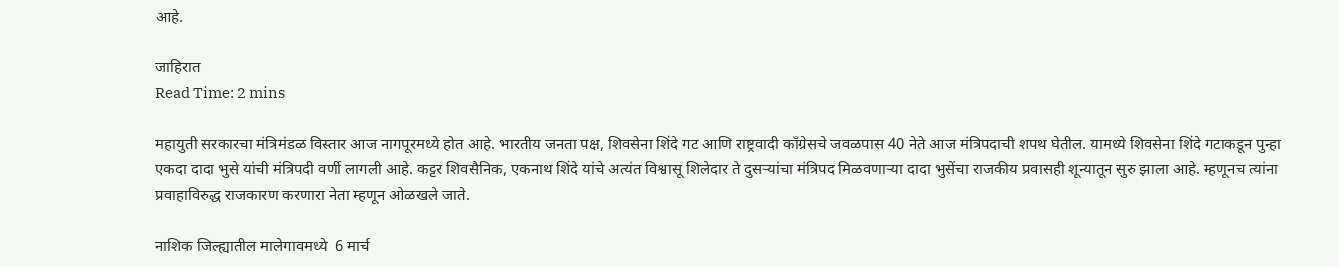आहे.

जाहिरात
Read Time: 2 mins

महायुती सरकारचा मंत्रिमंडळ विस्तार आज नागपूरमध्ये होत आहे. भारतीय जनता पक्ष, शिवसेना शिंदे गट आणि राष्ट्रवादी काँग्रेसचे जवळपास 40 नेते आज मंत्रिपदाची शपथ घेतील. यामध्ये शिवसेना शिंदे गटाकडून पुन्हा एकदा दादा भुसे यांची मंत्रिपदी वर्णी लागली आहे. कट्टर शिवसैनिक, एकनाथ शिंदे यांचे अत्यंत विश्वासू शिलेदार ते दुसऱ्यांचा मंत्रिपद मिळवणाऱ्या दादा भुसेंचा राजकीय प्रवासही शून्यातून सुरु झाला आहे. म्हणूनच त्यांना प्रवाहाविरुद्ध राजकारण करणारा नेता म्हणून ओळखले जाते.

नाशिक जिल्ह्यातील मालेगावमध्ये  6 मार्च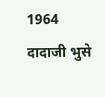1964 दादाजी भुसे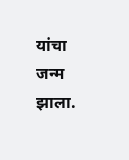यांचा जन्म झाला.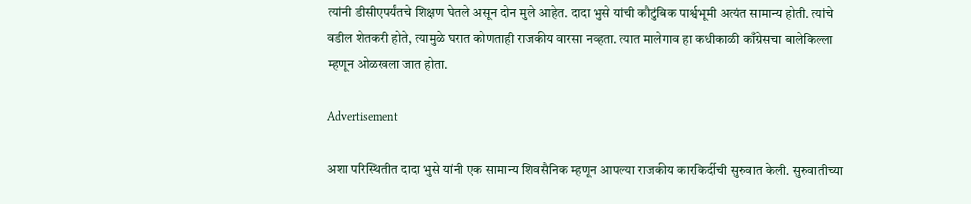त्यांनी डीसीएपर्यंतचे शिक्षण घेतले असून दोन मुले आहेत. दादा भुसे यांची कौटुंबिक पार्श्वभूमी अत्यंत सामान्य होती. त्यांचे वडील शेतकरी होते, त्यामुळे घरात कोणताही राजकीय वारसा नव्हता. त्यात मालेगाव हा कधीकाळी काँग्रेसचा बालेकिल्ला म्हणून ओळखला जात होता.

Advertisement

अशा परिस्थितीत दादा भुसे यांनी एक सामान्य शिवसैनिक म्हणून आपल्या राजकीय कारकिर्दीची सुरुवात केली. सुरुवातीच्या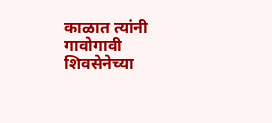काळात त्यांनी गावोगावी शिवसेनेच्या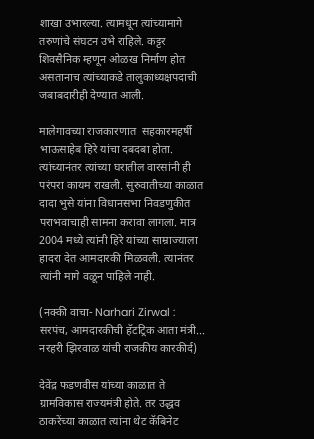शाखा उभारल्या. त्यामधून त्यांच्यामागे तरुणांचे संघटन उभे राहिले. कट्टर शिवसैनिक म्हणून ओळख निर्माण होत असतानाच त्यांच्याकडे तालुकाध्यक्षपदाची जबाबदारीही देण्यात आली.

मालेगावच्या राजकारणात  सहकारमहर्षी भाऊसाहेब हिरे यांचा दबदबा होता. त्यांच्यानंतर त्यांच्या घरातील वारसांनी ही परंपरा कायम राखली. सुरुवातीच्या काळात दादा भुसे यांना विधानसभा निवडणुकीत पराभवाचाही सामना करावा लागला. मात्र 2004 मध्ये त्यांनी हिरे यांच्या साम्राज्याला हादरा देत आमदारकी मिळवली. त्यानंतर त्यांनी मागे वळून पाहिले नाही.

(नक्की वाचा- Narhari Zirwal : सरपंच, आमदारकीची हॅटट्रिक आता मंत्री... नरहरी झिरवाळ यांची राजकीय कारकीर्द)

देवेंद्र फडणवीस यांच्या काळात ते ग्रामविकास राज्यमंत्री होते. तर उद्धव ठाकरेंच्या काळात त्यांना थेट कॅबिनेट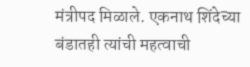मंत्रीपद मिळाले. एकनाथ शिंदेच्या बंडातही त्यांची महत्वाची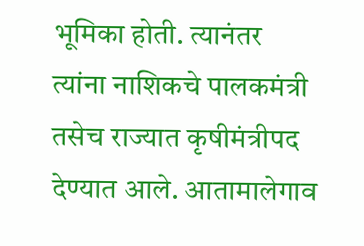भूमिका होती. त्यानंतर त्यांना नाशिकचे पालकमंत्री तसेच राज्यात कृषीमंत्रीपद देण्यात आले. आतामालेगाव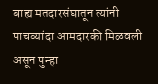बाह्य मतदारसंघातून त्यांनी पाचव्यांदा आमदारकी मिळवली असून पुन्हा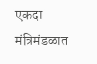एकदा मंत्रिमंडळात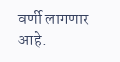वर्णी लागणार आहे.